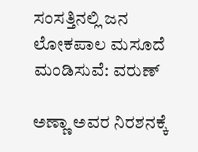ಸಂಸತ್ತಿನಲ್ಲಿ ಜನ ಲೋಕಪಾಲ ಮಸೂದೆ ಮಂಡಿಸುವೆ: ವರುಣ್

ಅಣ್ಣಾ ಅವರ ನಿರಶನಕ್ಕೆ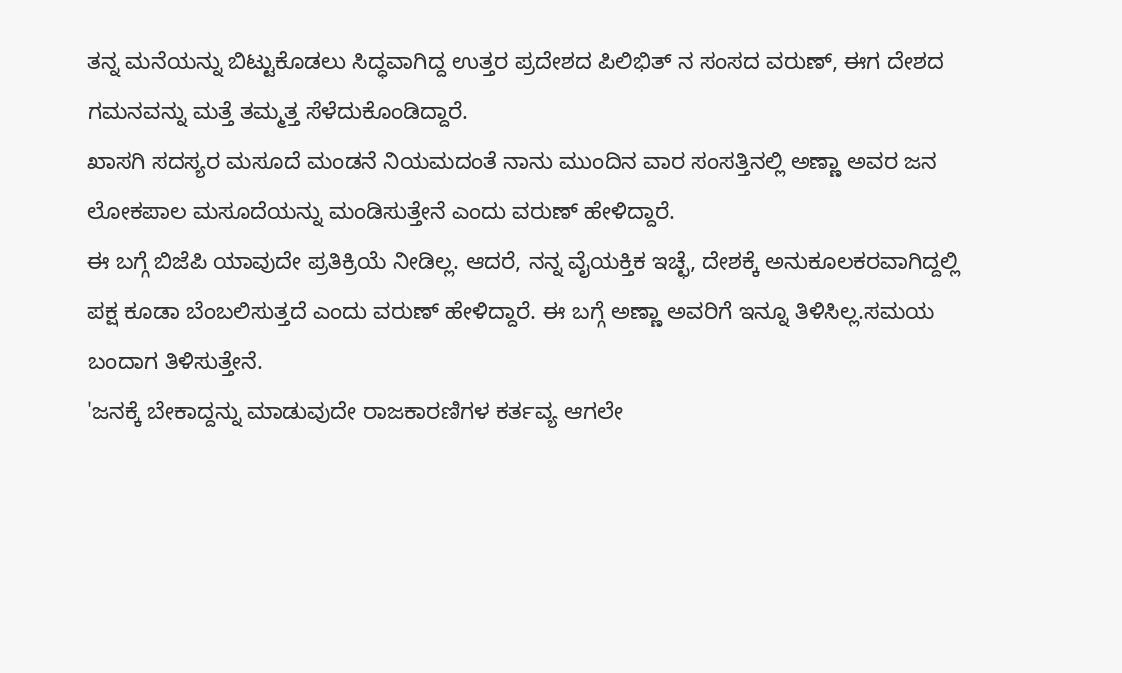ತನ್ನ ಮನೆಯನ್ನು ಬಿಟ್ಟುಕೊಡಲು ಸಿದ್ಧವಾಗಿದ್ದ ಉತ್ತರ ಪ್ರದೇಶದ ಪಿಲಿಭಿತ್ ನ ಸಂಸದ ವರುಣ್, ಈಗ ದೇಶದ ಗಮನವನ್ನು ಮತ್ತೆ ತಮ್ಮತ್ತ ಸೆಳೆದುಕೊಂಡಿದ್ದಾರೆ.
ಖಾಸಗಿ ಸದಸ್ಯರ ಮಸೂದೆ ಮಂಡನೆ ನಿಯಮದಂತೆ ನಾನು ಮುಂದಿನ ವಾರ ಸಂಸತ್ತಿನಲ್ಲಿ ಅಣ್ಣಾ ಅವರ ಜನ ಲೋಕಪಾಲ ಮಸೂದೆಯನ್ನು ಮಂಡಿಸುತ್ತೇನೆ ಎಂದು ವರುಣ್ ಹೇಳಿದ್ದಾರೆ.
ಈ ಬಗ್ಗೆ ಬಿಜೆಪಿ ಯಾವುದೇ ಪ್ರತಿಕ್ರಿಯೆ ನೀಡಿಲ್ಲ. ಆದರೆ, ನನ್ನ ವೈಯಕ್ತಿಕ ಇಚ್ಛೆ, ದೇಶಕ್ಕೆ ಅನುಕೂಲಕರವಾಗಿದ್ದಲ್ಲಿ ಪಕ್ಷ ಕೂಡಾ ಬೆಂಬಲಿಸುತ್ತದೆ ಎಂದು ವರುಣ್ ಹೇಳಿದ್ದಾರೆ. ಈ ಬಗ್ಗೆ ಅಣ್ಣಾ ಅವರಿಗೆ ಇನ್ನೂ ತಿಳಿಸಿಲ್ಲ.ಸಮಯ ಬಂದಾಗ ತಿಳಿಸುತ್ತೇನೆ.
'ಜನಕ್ಕೆ ಬೇಕಾದ್ದನ್ನು ಮಾಡುವುದೇ ರಾಜಕಾರಣಿಗಳ ಕರ್ತವ್ಯ ಆಗಲೇ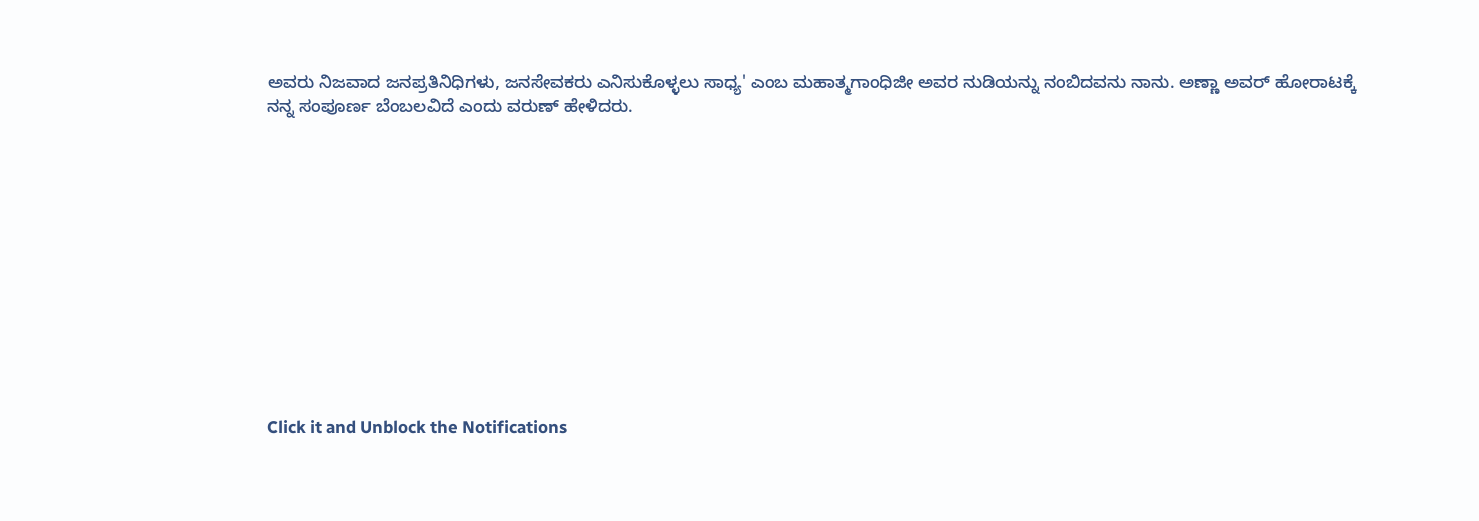ಅವರು ನಿಜವಾದ ಜನಪ್ರತಿನಿಧಿಗಳು, ಜನಸೇವಕರು ಎನಿಸುಕೊಳ್ಳಲು ಸಾಧ್ಯ' ಎಂಬ ಮಹಾತ್ಮಗಾಂಧಿಜೀ ಅವರ ನುಡಿಯನ್ನು ನಂಬಿದವನು ನಾನು. ಅಣ್ಣಾ ಅವರ್ ಹೋರಾಟಕ್ಕೆ ನನ್ನ ಸಂಪೂರ್ಣ ಬೆಂಬಲವಿದೆ ಎಂದು ವರುಣ್ ಹೇಳಿದರು.












Click it and Unblock the Notifications